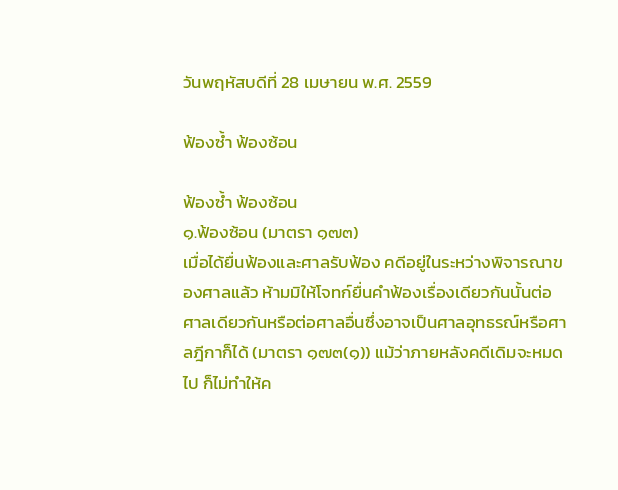วันพฤหัสบดีที่ 28 เมษายน พ.ศ. 2559

ฟ้องซ้ำ ฟ้องซ้อน

ฟ้องซ้ำ ฟ้องซ้อน
๑.ฟ้องซ้อน (มาตรา ๑๗๓)
เมื่อได้ยื่นฟ้องและศาลรับฟ้อง คดีอยู่ในระหว่างพิจารณาของศาลแล้ว ห้ามมิให้โจทก์ยื่นคำฟ้องเรื่องเดียวกันนั้นต่อศาลเดียวกันหรือต่อศาลอื่นซึ่งอาจเป็นศาลอุทธรณ์หรือศาลฎีกาก็ได้ (มาตรา ๑๗๓(๑)) แม้ว่าภายหลังคดีเดิมจะหมดไป ก็ไม่ทำให้ค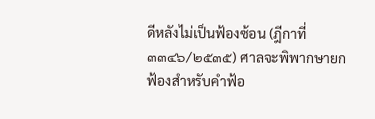ดีหลังไม่เป็นฟ้องซ้อน (ฎีกาที่ ๓๓๔๖/๒๕๓๕) ศาลจะพิพากษายกฟ้องสำหรับคำฟ้อ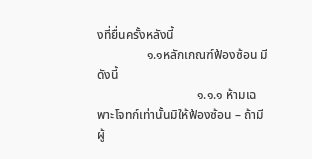งที่ยื่นครั้งหลังนี้
                ๑.๑หลักเกณฑ์ฟ้องซ้อน มีดังนี้
                                ๑.๑.๑ ห้ามเฉพาะโจทก์เท่านั้นมิให้ฟ้องซ้อน – ถ้ามีผู้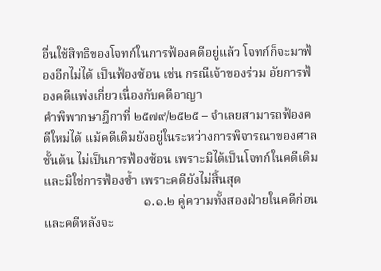อื่นใช้สิทธิของโจทก์ในการฟ้องคดีอยู่แล้ว โจทก์ก็จะมาฟ้องอีกไม่ได้ เป็นฟ้องซ้อน เช่น กรณีเจ้าของร่วม อัยการฟ้องคดีแพ่งเกี่ยวเนื่องกับคดีอาญา
คำพิพากษาฎีกาที่ ๒๕๗๙/๒๕๒๕ – จำเลยสามารถฟ้องคดีใหม่ได้ แม้คดีเดิมยังอยู่ในระหว่างการพิจารณาของศาลชั้นต้น ไม่เป็นการฟ้องซ้อน เพราะมิได้เป็นโจทก์ในคดีเดิม และมิใช่การฟ้องซ้ำ เพราะคดียังไม่สิ้นสุด
                                ๑.๑.๒ คู่ความทั้งสองฝ่ายในคดีก่อนและคดีหลังจะ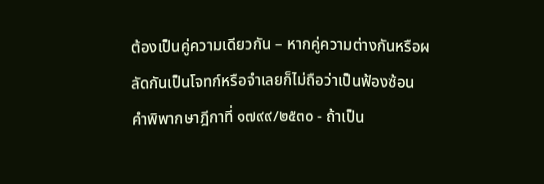ต้องเป็นคู่ความเดียวกัน – หากคู่ความต่างกันหรือผลัดกันเป็นโจทก์หรือจำเลยก็ไม่ถือว่าเป็นฟ้องซ้อน
คำพิพากษาฎีกาที่ ๑๗๙๙/๒๕๓๐ - ถ้าเป็น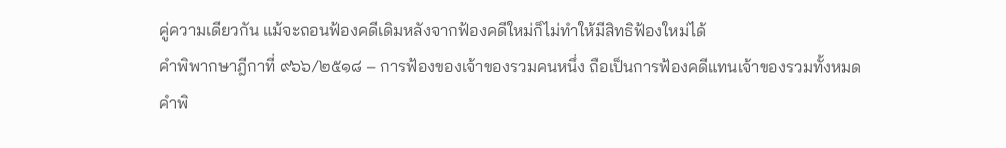คู่ความเดียวกัน แม้จะถอนฟ้องคดีเดิมหลังจากฟ้องคดีใหม่ก็ไม่ทำให้มีสิทธิฟ้องใหม่ได้
คำพิพากษาฎีกาที่ ๙๖๖/๒๕๑๘ – การฟ้องของเจ้าของรวมคนหนึ่ง ถือเป็นการฟ้องคดีแทนเจ้าของรวมทั้งหมด
คำพิ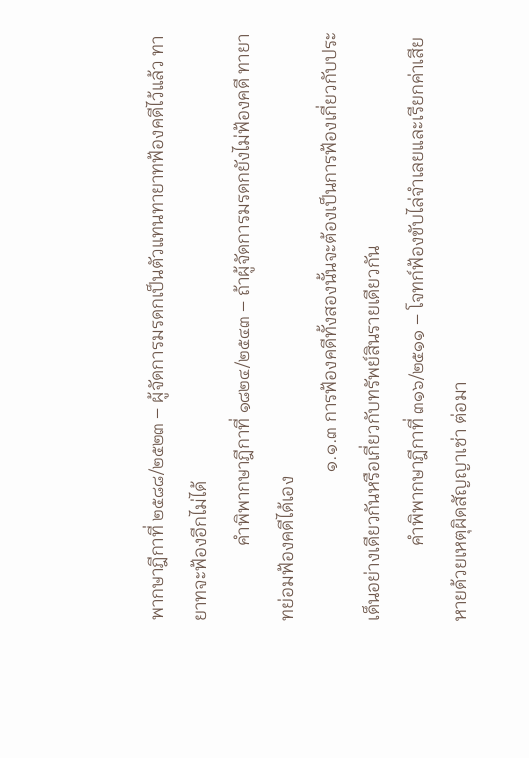พากษาฎีกาที่ ๒๕๘๘/๒๕๒๓ – ผู้จัดการมรดกเป็นตัวแทนทายาทฟ้องคดีไว้แล้ว ทายาทจะฟ้องอีกไม่ได้
                คำพิพากษาฎีกาที่ ๑๘๒๔/๒๕๔๓ – ถ้าผู้จัดการมรดกยังไม่ฟ้องคดี ทายาทย่อมฟ้องคดีได้เอง
                                ๑.๑.๓ การฟ้องคดีทั้งสองนั้นจะต้องเป็นการฟ้องเกี่ยวกับประเด็นอย่างเดียวกันหรือเกี่ยวกับทรัพย์สินรายเดียวกัน
                คำพิพากษาฎีกาที่ ๓๑๖/๒๕๑๑ – โจทก์ฟ้องขับไล่จำเลยและเรียกค่าเสียหายด้วยเหตุผิดสัญญาเช่า ต่อมา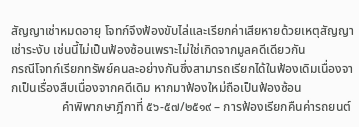สัญญาเช่าหมดอายุ โจทก์จึงฟ้องขับไล่และเรียกค่าเสียหายด้วยเหตุสัญญาเช่าระงับ เช่นนี้ไม่เป็นฟ้องซ้อนเพราะไม่ใช่เกิดจากมูลคดีเดียวกัน
กรณีโจทก์เรียกทรัพย์คนละอย่างกันซึ่งสามารถเรียกได้ในฟ้องเดิมเนื่องจากเป็นเรื่องสืบเนื่องจากคดีเดิม หากมาฟ้องใหม่ถือเป็นฟ้องซ้อน
                คำพิพากษาฎีกาที่ ๕๖-๕๗/๒๕๑๙ – การฟ้องเรียกคืนค่ารถยนต์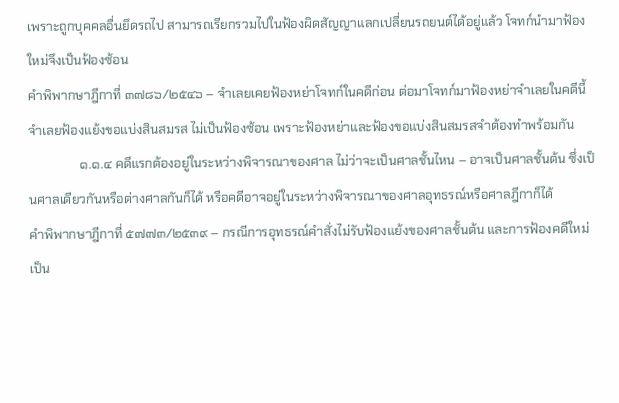เพราะถูกบุคคลอื่นยึดรถไป สามารถเรียกรวมไปในฟ้องผิดสัญญาแลกเปลี่ยนรถยนต์ได้อยู่แล้ว โจทก์นำมาฟ้องใหม่จึงเป็นฟ้องซ้อน
คำพิพากษาฎีกาที่ ๓๗๘๖/๒๕๔๖ – จำเลยเคยฟ้องหย่าโจทก์ในคดีก่อน ต่อมาโจทก์มาฟ้องหย่าจำเลยในคดีนี้ จำเลยฟ้องแย้งขอแบ่งสินสมรส ไม่เป็นฟ้องซ้อน เพราะฟ้องหย่าและฟ้องขอแบ่งสินสมรสจำต้องทำพร้อมกัน
                ๑.๑.๔ คดีแรกต้องอยู่ในระหว่างพิจารณาของศาล ไม่ว่าจะเป็นศาลชั้นไหน – อาจเป็นศาลชั้นต้น ซึ่งเป็นศาลเดียวกันหรือต่างศาลกันก็ได้ หรือคดีอาจอยู่ในระหว่างพิจารณาของศาลอุทธรณ์หรือศาลฎีกาก็ได้
คำพิพากษาฎีกาที่ ๕๗๗๓/๒๕๓๙ – กรณีการอุทธรณ์คำสั่งไม่รับฟ้องแย้งของศาลชั้นต้น และการฟ้องคดีใหม่เป็น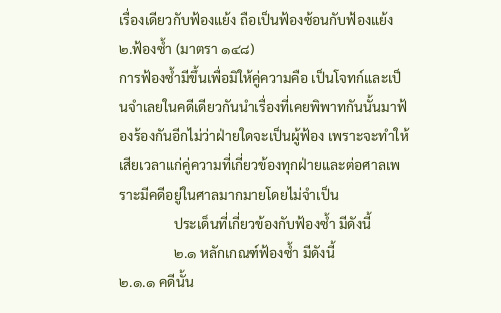เรื่องเดียวกับฟ้องแย้ง ถือเป็นฟ้องซ้อนกับฟ้องแย้ง
๒.ฟ้องซ้ำ (มาตรา ๑๔๘)
การฟ้องซ้ำมีขึ้นเพื่อมิให้คู่ความคือ เป็นโจทก์และเป็นจำเลยในคดีเดียวกันนำเรื่องที่เคยพิพาทกันนั้นมาฟ้องร้องกันอีกไม่ว่าฝ่ายใดจะเป็นผู้ฟ้อง เพราะจะทำให้เสียเวลาแก่คู่ความที่เกี่ยวข้องทุกฝ่ายและต่อศาลเพราะมีคดีอยู่ในศาลมากมายโดยไม่จำเป็น
                ประเด็นที่เกี่ยวข้องกับฟ้องซ้ำ มีดังนี้
                ๒.๑ หลักเกณฑ์ฟ้องซ้ำ มีดังนี้
๒.๑.๑ คดีนั้น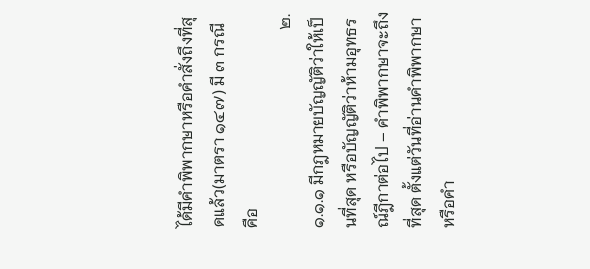ได้มีคำพิพากษาหรือคำสั่งถึงที่สุดแล้ว(มาตรา ๑๔๗) มี ๓ กรณี คือ
                                                ๒.๑.๑.๑ มีกฎหมายบัญญัติว่าให้เป็นที่สุด หรือบัญญัติว่าห้ามอุทธรณ์ฎีกาต่อไป – คำพิพากษาจะถึงที่สุด ตั้งแต่วันที่อ่านคำพิพากษาหรือคำ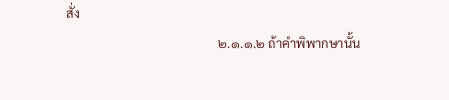สั่ง
                                                ๒.๑.๑.๒ ถ้าคำพิพากษานั้น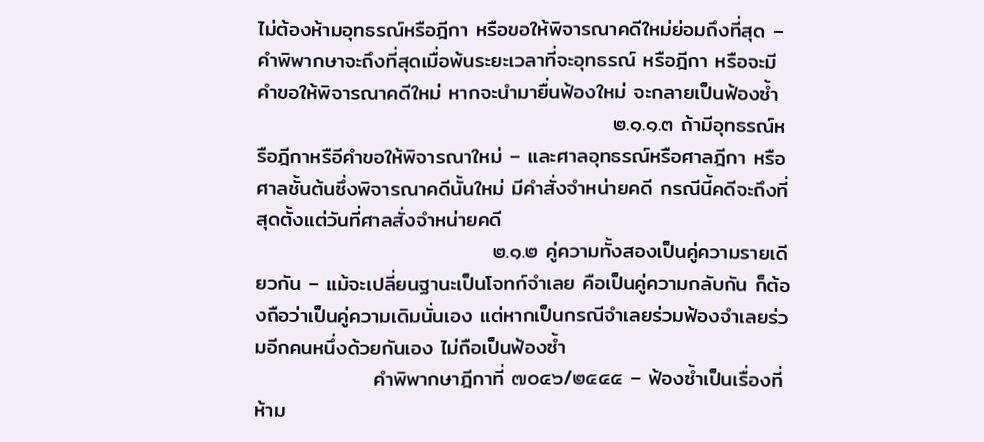ไม่ต้องห้ามอุทธรณ์หรือฎีกา หรือขอให้พิจารณาคดีใหม่ย่อมถึงที่สุด – คำพิพากษาจะถึงที่สุดเมื่อพ้นระยะเวลาที่จะอุทธรณ์ หรือฎีกา หรือจะมีคำขอให้พิจารณาคดีใหม่ หากจะนำมายื่นฟ้องใหม่ จะกลายเป็นฟ้องซ้ำ
                                                ๒.๑.๑.๓ ถ้ามีอุทธรณ์หรือฎีกาหรือีคำขอให้พิจารณาใหม่ – และศาลอุทธรณ์หรือศาลฎีกา หรือศาลชั้นต้นซึ่งพิจารณาคดีนั้นใหม่ มีคำสั่งจำหน่ายคดี กรณีนี้คดีจะถึงที่สุดตั้งแต่วันที่ศาลสั่งจำหน่ายคดี
                                ๒.๑.๒ คู่ความทั้งสองเป็นคู่ความรายเดียวกัน – แม้จะเปลี่ยนฐานะเป็นโจทก์จำเลย คือเป็นคู่ความกลับกัน ก็ต้องถือว่าเป็นคู่ความเดิมนั่นเอง แต่หากเป็นกรณีจำเลยร่วมฟ้องจำเลยร่วมอีกคนหนึ่งด้วยกันเอง ไม่ถือเป็นฟ้องซ้ำ
                คำพิพากษาฎีกาที่ ๗๐๔๖/๒๕๔๕ – ฟ้องซ้ำเป็นเรื่องที่ห้าม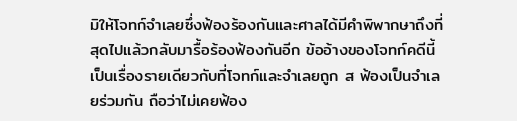มิให้โจทก์จำเลยซึ่งฟ้องร้องกันและศาลได้มีคำพิพากษาถึงที่สุดไปแล้วกลับมารื้อร้องฟ้องกันอีก ข้ออ้างของโจทก์คดีนี้เป็นเรื่องรายเดียวกับที่โจทก์และจำเลยถูก ส ฟ้องเป็นจำเลยร่วมกัน ถือว่าไม่เคยฟ้อง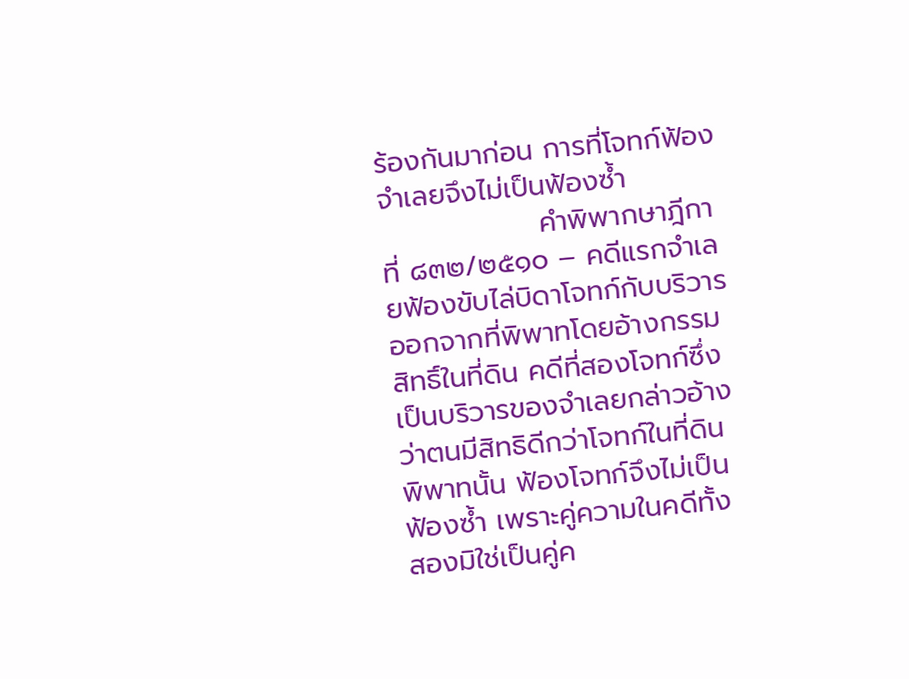ร้องกันมาก่อน การที่โจทก์ฟ้องจำเลยจึงไม่เป็นฟ้องซ้ำ
                คำพิพากษาฎีกาที่ ๘๓๒/๒๕๑๐ – คดีแรกจำเลยฟ้องขับไล่บิดาโจทก์กับบริวารออกจากที่พิพาทโดยอ้างกรรมสิทธิ์ในที่ดิน คดีที่สองโจทก์ซึ่งเป็นบริวารของจำเลยกล่าวอ้างว่าตนมีสิทธิดีกว่าโจทก์ในที่ดินพิพาทนั้น ฟ้องโจทก์จึงไม่เป็นฟ้องซ้ำ เพราะคู่ความในคดีทั้งสองมิใช่เป็นคู่ค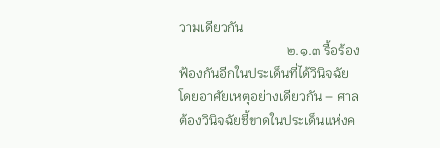วามเดียวกัน
                                ๒.๑.๓ รื้อร้องฟ้องกันอีกในประเด็นที่ได้วินิจฉัยโดยอาศัยเหตุอย่างเดียวกัน – ศาลต้องวินิจฉัยชี้ขาดในประเด็นแห่งค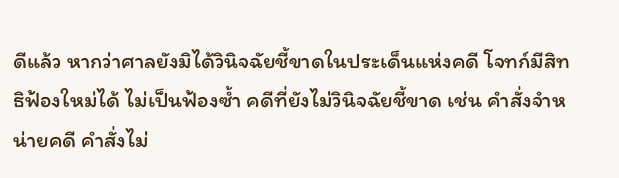ดีแล้ว หากว่าศาลยังมิได้วินิจฉัยชี้ขาดในประเด็นแห่งคดี โจทก์มีสิทธิฟ้องใหม่ได้ ไม่เป็นฟ้องซ้ำ คดีที่ยังไม่วินิจฉัยชี้ขาด เช่น คำสั่งจำหน่ายคดี คำสั่งไม่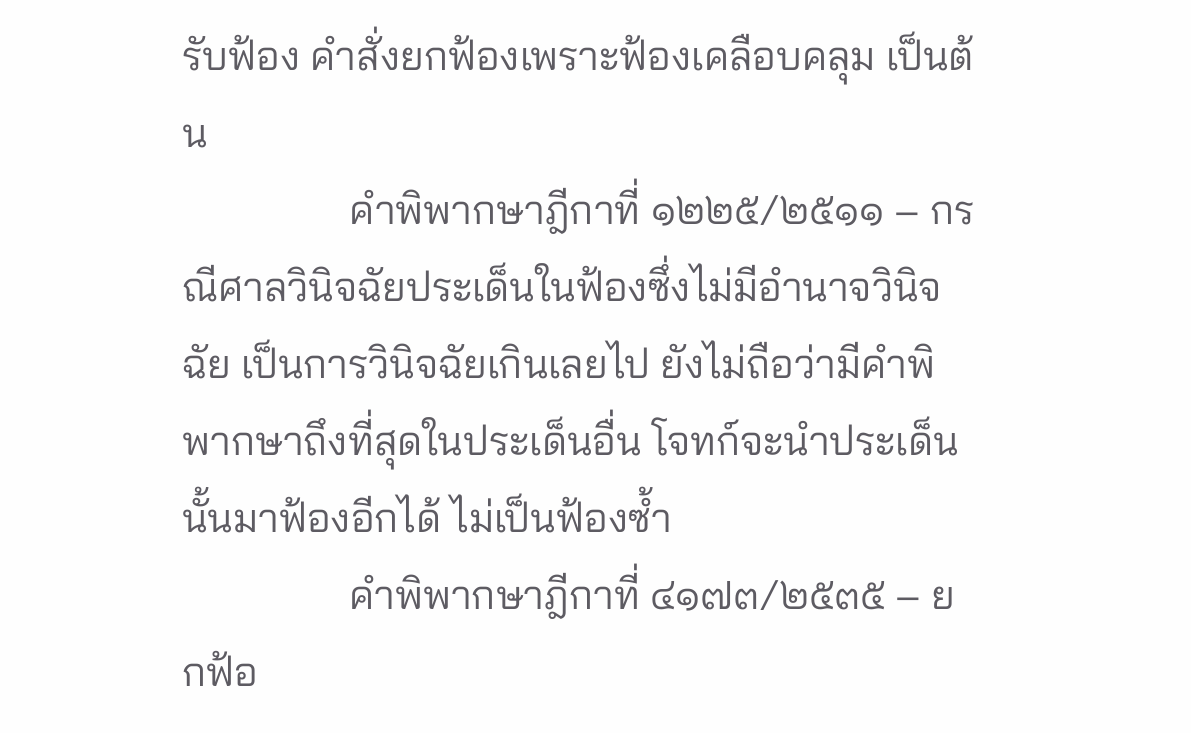รับฟ้อง คำสั่งยกฟ้องเพราะฟ้องเคลือบคลุม เป็นต้น
                คำพิพากษาฎีกาที่ ๑๒๒๕/๒๕๑๑ – กรณีศาลวินิจฉัยประเด็นในฟ้องซึ่งไม่มีอำนาจวินิจฉัย เป็นการวินิจฉัยเกินเลยไป ยังไม่ถือว่ามีคำพิพากษาถึงที่สุดในประเด็นอื่น โจทก์จะนำประเด็นนั้นมาฟ้องอีกได้ ไม่เป็นฟ้องซ้ำ
                คำพิพากษาฎีกาที่ ๔๑๗๓/๒๕๓๕ – ยกฟ้อ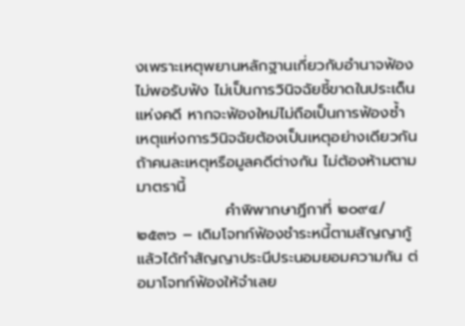งเพราะเหตุพยานหลักฐานเกี่ยวกับอำนาจฟ้องไม่พอรับฟัง ไม่เป็นการวินิจฉัยชี้ขาดในประเด็นแห่งคดี หากจะฟ้องใหม่ไม่ถือเป็นการฟ้องซ้ำ
เหตุแห่งการวินิจฉัยต้องเป็นเหตุอย่างเดียวกัน ถ้าคนละเหตุหรือมูลคดีต่างกัน ไม่ต้องห้ามตามมาตรานี้
                คำพิพากษาฎีกาที่ ๒๐๙๔/๒๕๓๖ – เดิมโจทก์ฟ้องชำระหนี้ตามสัญญากู้แล้วได้ทำสัญญาประนีประนอมยอมความกัน ต่อมาโจทก์ฟ้องให้จำเลย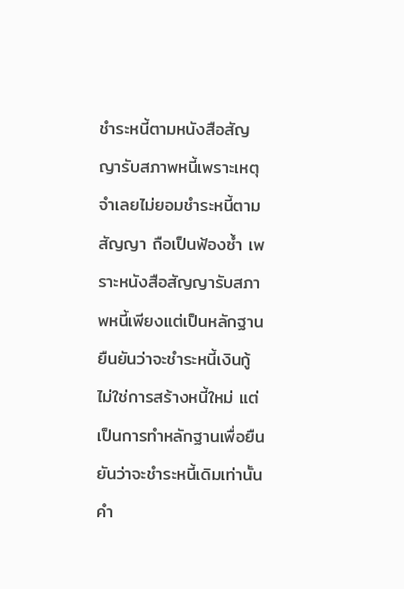ชำระหนี้ตามหนังสือสัญญารับสภาพหนี้เพราะเหตุจำเลยไม่ยอมชำระหนี้ตามสัญญา ถือเป็นฟ้องซ้ำ เพราะหนังสือสัญญารับสภาพหนี้เพียงแต่เป็นหลักฐานยืนยันว่าจะชำระหนี้เงินกู้ ไม่ใช่การสร้างหนี้ใหม่ แต่เป็นการทำหลักฐานเพื่อยืนยันว่าจะชำระหนี้เดิมเท่านั้น
คำ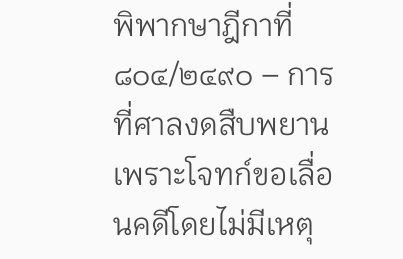พิพากษาฎีกาที่ ๘๐๔/๒๔๙๐ – การที่ศาลงดสืบพยาน เพราะโจทก์ขอเลื่อนคดีโดยไม่มีเหตุ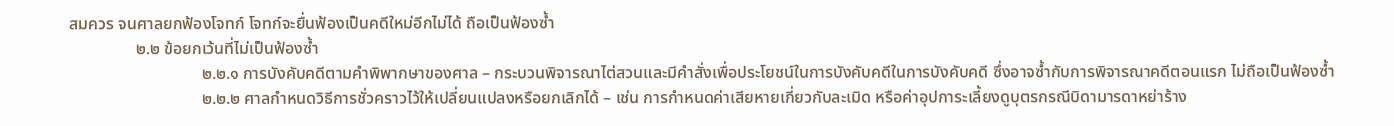สมควร จนศาลยกฟ้องโจทก์ โจทก์จะยื่นฟ้องเป็นคดีใหม่อีกไม่ได้ ถือเป็นฟ้องซ้ำ
                ๒.๒ ข้อยกเว้นที่ไม่เป็นฟ้องซ้ำ
                                ๒.๒.๑ การบังคับคดีตามคำพิพากษาของศาล – กระบวนพิจารณาไต่สวนและมีคำสั่งเพื่อประโยชน์ในการบังคับคดีในการบังคับคดี ซึ่งอาจซ้ำกับการพิจารณาคดีตอนแรก ไม่ถือเป็นฟ้องซ้ำ
                                ๒.๒.๒ ศาลกำหนดวิธีการชั่วคราวไว้ให้เปลี่ยนแปลงหรือยกเลิกได้ – เช่น การกำหนดค่าเสียหายเกี่ยวกับละเมิด หรือค่าอุปการะเลี้ยงดูบุตรกรณีบิดามารดาหย่าร้าง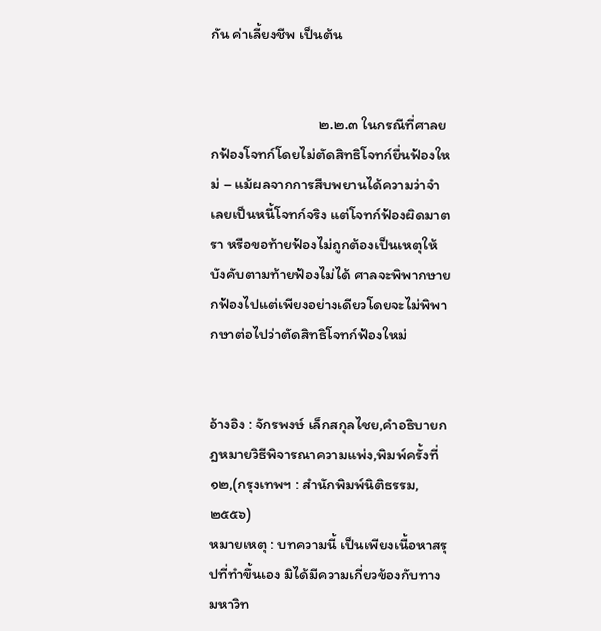กัน ค่าเลี้ยงชีพ เป็นต้น


                                ๒.๒.๓ ในกรณีที่ศาลยกฟ้องโจทก์โดยไม่ตัดสิทธิโจทก์ยื่นฟ้องใหม่ – แม้ผลจากการสืบพยานได้ความว่าจำเลยเป็นหนี้โจทก์จริง แต่โจทก์ฟ้องผิดมาตรา หรือขอท้ายฟ้องไม่ถูกต้องเป็นเหตุให้บังคับตามท้ายฟ้องไม่ได้ ศาลจะพิพากษายกฟ้องไปแต่เพียงอย่างเดียวโดยจะไม่พิพากษาต่อไปว่าตัดสิทธิโจทก์ฟ้องใหม่


อ้างอิง : จักรพงษ์ เล็กสกุลไชย,คำอธิบายกฎหมายวิธีพิจารณาความแพ่ง,พิมพ์ครั้งที่  ๑๒,(กรุงเทพฯ : สำนักพิมพ์นิติธรรม,๒๕๕๖)
หมายเหตุ : บทความนี้ เป็นเพียงเนื้อหาสรุปที่ทำขึ้นเอง มิได้มีความเกี่ยวข้องกับทางมหาวิท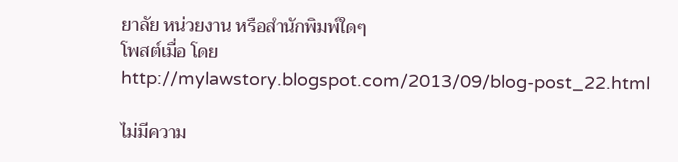ยาลัย หน่วยงาน หรือสำนักพิมพ์ใดๆ
โพสต์เมื่อ โดย
http://mylawstory.blogspot.com/2013/09/blog-post_22.html

ไม่มีความ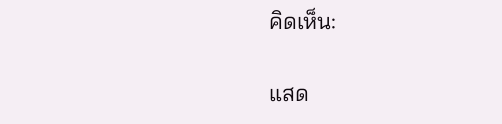คิดเห็น:

แสด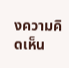งความคิดเห็น